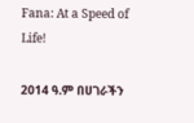Fana: At a Speed of Life!

2014 ዓ.ም በሀገራችን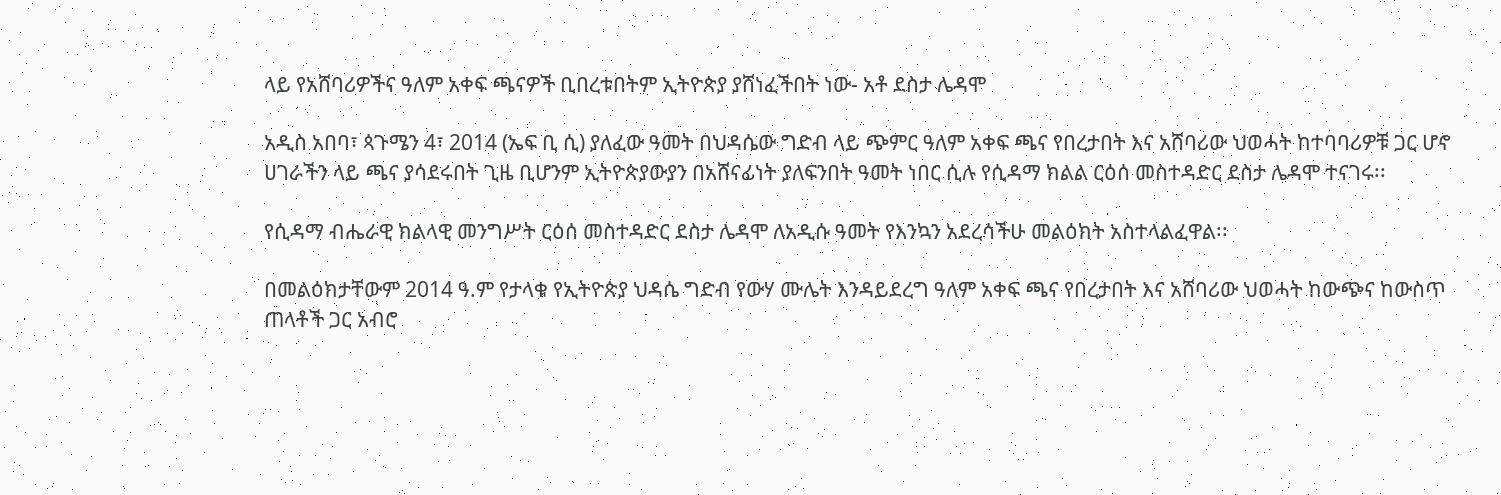ላይ የአሸባሪዎችና ዓለም አቀፍ ጫናዎች ቢበረቱበትም ኢትዮጵያ ያሸነፈችበት ነው- አቶ ደስታ ሌዳሞ

አዲስ አበባ፣ ጳጉሜን 4፣ 2014 (ኤፍ ቢ ሲ) ያለፈው ዓመት በህዳሴው ግድብ ላይ ጭምር ዓለም አቀፍ ጫና የበረታበት እና አሸባሪው ህወሓት ከተባባሪዎቹ ጋር ሆኖ ሀገራችን ላይ ጫና ያሳደሩበት ጊዜ ቢሆንም ኢትዮጵያውያን በአሸናፊነት ያለፍንበት ዓመት ነበር ሲሉ የሲዳማ ክልል ርዕሰ መስተዳድር ደስታ ሌዳሞ ተናገሩ፡፡

የሲዳማ ብሔራዊ ክልላዊ መንግሥት ርዕሰ መስተዳድር ደስታ ሌዳሞ ለአዲሱ ዓመት የእንኳን አደረሳችሁ መልዕክት አስተላልፈዋል፡፡

በመልዕክታቸውም 2014 ዓ.ም የታላቁ የኢትዮጵያ ህዳሴ ግድብ የውሃ ሙሌት እንዳይደረግ ዓለም አቀፍ ጫና የበረታበት እና አሸባሪው ህወሓት ከውጭና ከውስጥ ጠላቶች ጋር አብሮ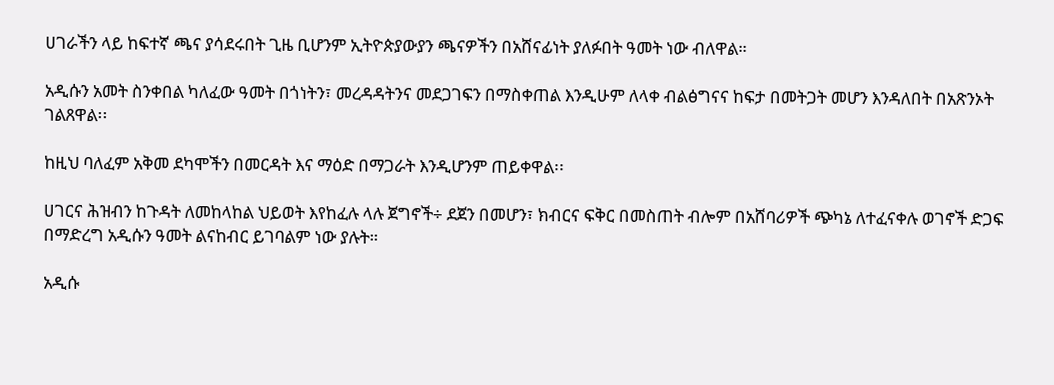ሀገራችን ላይ ከፍተኛ ጫና ያሳደሩበት ጊዜ ቢሆንም ኢትዮጵያውያን ጫናዎችን በአሸናፊነት ያለፉበት ዓመት ነው ብለዋል።

አዲሱን አመት ስንቀበል ካለፈው ዓመት በጎነትን፣ መረዳዳትንና መደጋገፍን በማስቀጠል እንዲሁም ለላቀ ብልፅግናና ከፍታ በመትጋት መሆን እንዳለበት በአጽንኦት ገልጸዋል፡፡

ከዚህ ባለፈም አቅመ ደካሞችን በመርዳት እና ማዕድ በማጋራት እንዲሆንም ጠይቀዋል፡፡

ሀገርና ሕዝብን ከጉዳት ለመከላከል ህይወት እየከፈሉ ላሉ ጀግኖች÷ ደጀን በመሆን፣ ክብርና ፍቅር በመስጠት ብሎም በአሸባሪዎች ጭካኔ ለተፈናቀሉ ወገኖች ድጋፍ በማድረግ አዲሱን ዓመት ልናከብር ይገባልም ነው ያሉት።

አዲሱ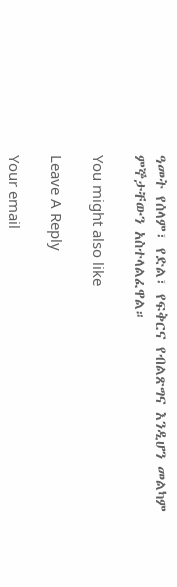ዓመት የሰላም፣ የድል፣ የፍቅርና የብልጽግና እንዲሆን መልካም ምኞታቸውን አስተላልፈዋል።

You might also like

Leave A Reply

Your email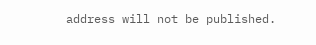address will not be published.